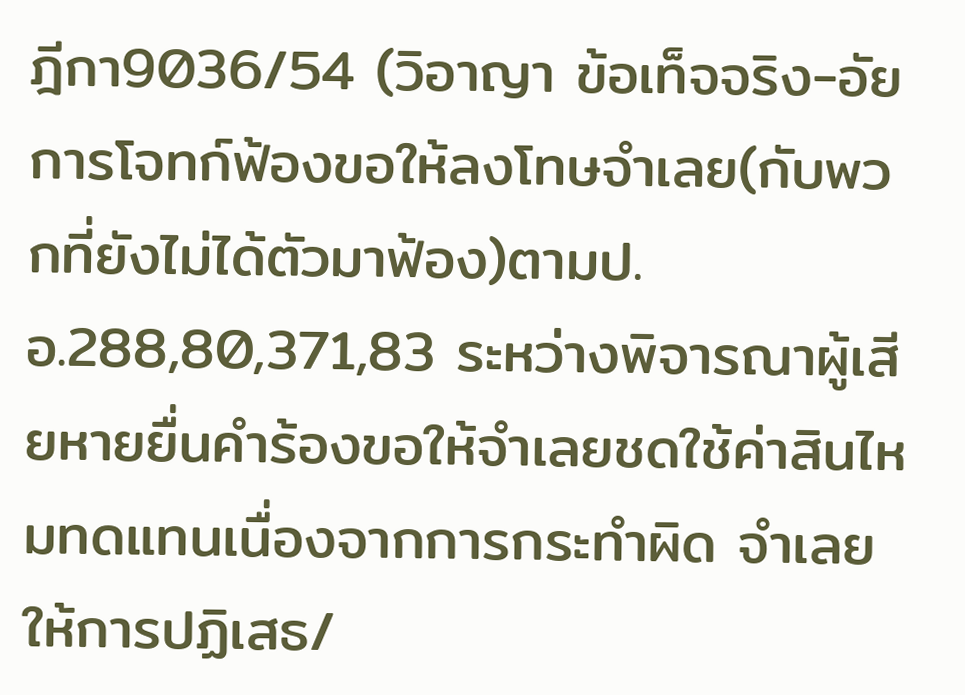ฎีกา9036/54 (วิอาญา ข้อเท็จจริง-อัยการโจทก์ฟ้องขอให้ลงโทษจำเลย(กับพวกที่ยังไม่ได้ตัวมาฟ้อง)ตามป.อ.288,80,371,83 ระหว่างพิจารณาผู้เสียหายยื่นคำร้องขอให้จำเลยชดใช้ค่าสินไหมทดแทนเนื่องจากการกระทำผิด จำเลยให้การปฏิเสธ/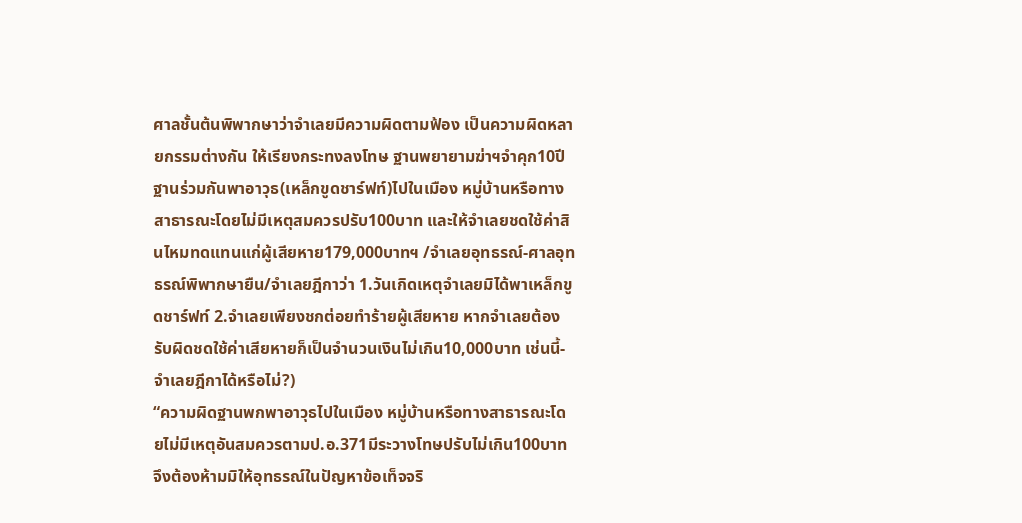ศาลชั้นต้นพิพากษาว่าจำเลยมีความผิดตามฟ้อง เป็นความผิดหลายกรรมต่างกัน ให้เรียงกระทงลงโทษ ฐานพยายามฆ่าฯจำคุก10ปี ฐานร่วมกันพาอาวุธ(เหล็กขูดชาร์ฟท์)ไปในเมือง หมู่บ้านหรือทางสาธารณะโดยไม่มีเหตุสมควรปรับ100บาท และให้จำเลยชดใช้ค่าสินไหมทดแทนแก่ผู้เสียหาย179,000บาทฯ /จำเลยอุทธรณ์-ศาลอุทธรณ์พิพากษายืน/จำเลยฎีกาว่า 1.วันเกิดเหตุจำเลยมิได้พาเหล็กขูดชาร์ฟท์ 2.จำเลยเพียงชกต่อยทำร้ายผู้เสียหาย หากจำเลยต้องรับผิดชดใช้ค่าเสียหายก็เป็นจำนวนเงินไม่เกิน10,000บาท เช่นนี้-จำเลยฎีกาได้หรือไม่?)
“ความผิดฐานพกพาอาวุธไปในเมือง หมู่บ้านหรือทางสาธารณะโดยไม่มีเหตุอันสมควรตามป.อ.371มีระวางโทษปรับไม่เกิน100บาท จึงต้องห้ามมิให้อุทธรณ์ในปัญหาข้อเท็จจริ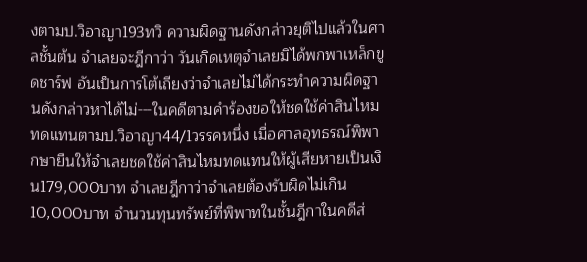งตามป.วิอาญา193ทวิ ความผิดฐานดังกล่าวยุติไปแล้วในศาลชั้นต้น จำเลยจะฎีกาว่า วันเกิดเหตุจำเลยมิได้พกพาเหล็กขูดชาร์ฟ อันเป็นการโต้เถียงว่าจำเลยไม่ได้กระทำความผิดฐานดังกล่าวหาได้ไม่---ในคดีตามคำร้องขอให้ชดใช้ค่าสินไหมทดแทนตามป.วิอาญา44/1วรรคหนึ่ง เมื่อศาลอุทธรณ์พิพากษายืนให้จำเลยชดใช้ค่าสินไหมทดแทนให้ผู้เสียหายเป็นเงิน179,000บาท จำเลยฎีกาว่าจำเลยต้องรับผิดไม่เกิน10,000บาท จำนวนทุนทรัพย์ที่พิพาทในชั้นฎีกาในคดีส่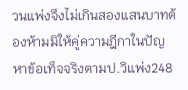วนแพ่งจึงไม่เกินสองแสนบาทต้องห้ามมิให้คู่ความฎีกาในปัญหาข้อเท็จจริงตามป.วิแพ่ง248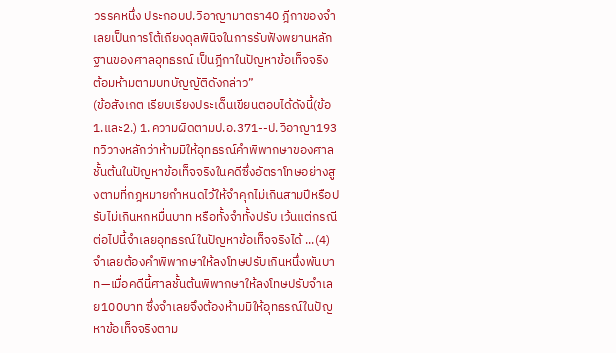วรรคหนึ่ง ประกอบป.วิอาญามาตรา40 ฎีกาของจำเลยเป็นการโต้เถียงดุลพินิจในการรับฟังพยานหลักฐานของศาลอุทธรณ์ เป็นฎีกาในปัญหาข้อเท็จจริง ต้อมห้ามตามบทบัญญัติดังกล่าว”
(ข้อสังเกต เรียบเรียงประเด็นเขียนตอบได้ดังนี้(ข้อ1.และ2.) 1.ความผิดตามป.อ.371--ป.วิอาญา193ทวิวางหลักว่าห้ามมิให้อุทธรณ์คำพิพากษาของศาลชั้นต้นในปัญหาข้อเท็จจริงในคดีซึ่งอัตราโทษอย่างสูงตามที่กฎหมายกำหนดไว้ให้จำคุกไม่เกินสามปีหรือปรับไม่เกินหกหมื่นบาท หรือทั้งจำทั้งปรับ เว้นแต่กรณีต่อไปนี้จำเลยอุทธรณ์ในปัญหาข้อเท็จจริงได้ ...(4)จำเลยต้องคำพิพากษาให้ลงโทษปรับเกินหนึ่งพันบาท—เมื่อคดีนี้ศาลชั้นต้นพิพากษาให้ลงโทษปรับจำเลย100บาท ซึ่งจำเลยจึงต้องห้ามมิให้อุทธรณ์ในปัญหาข้อเท็จจริงตาม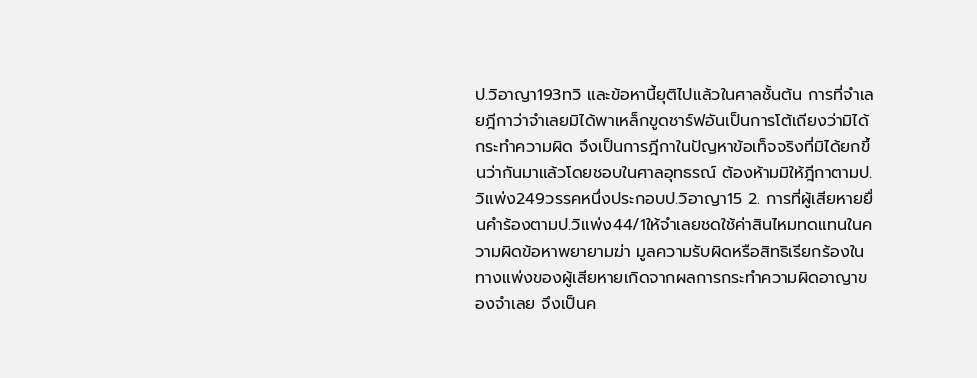ป.วิอาญา193ทวิ และข้อหานี้ยุติไปแล้วในศาลชั้นต้น การที่จำเลยฎีกาว่าจำเลยมิได้พาเหล็กขูดชาร์ฟอันเป็นการโต้เถียงว่ามิได้กระทำความผิด จึงเป็นการฎีกาในปัญหาข้อเท็จจริงที่มิได้ยกขึ้นว่ากันมาแล้วโดยชอบในศาลอุทธรณ์ ต้องห้ามมิให้ฎีกาตามป.วิแพ่ง249วรรคหนึ่งประกอบป.วิอาญา15 2. การที่ผู้เสียหายยื่นคำร้องตามป.วิแพ่ง44/1ให้จำเลยชดใช้ค่าสินไหมทดแทนในความผิดข้อหาพยายามฆ่า มูลความรับผิดหรือสิทธิเรียกร้องในทางแพ่งของผู้เสียหายเกิดจากผลการกระทำความผิดอาญาของจำเลย จึงเป็นค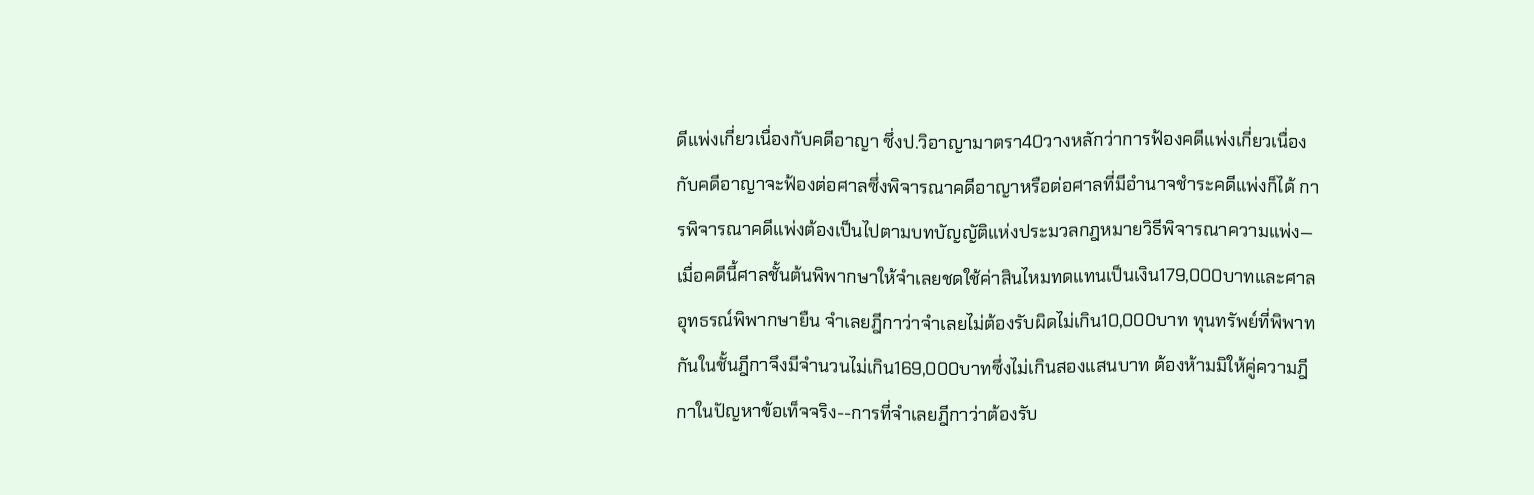ดีแพ่งเกี่ยวเนื่องกับคดีอาญา ซึ่งป.วิอาญามาตรา40วางหลักว่าการฟ้องคดีแพ่งเกี่ยวเนื่องกับคดีอาญาจะฟ้องต่อศาลซึ่งพิจารณาคดีอาญาหรือต่อศาลที่มีอำนาจชำระคดีแพ่งก็ได้ การพิจารณาคดีแพ่งต้องเป็นไปตามบทบัญญัติแห่งประมวลกฎหมายวิธีพิจารณาความแพ่ง—เมื่อคดีนี้ศาลชั้นต้นพิพากษาให้จำเลยชดใช้ค่าสินไหมทดแทนเป็นเงิน179,000บาทและศาลอุทธรณ์พิพากษายืน จำเลยฎีกาว่าจำเลยไม่ต้องรับผิดไม่เกิน10,000บาท ทุนทรัพย์ที่พิพาทกันในชั้นฎีกาจึงมีจำนวนไม่เกิน169,000บาทซึ่งไม่เกินสองแสนบาท ต้องห้ามมิให้คู่ความฎีกาในปัญหาข้อเท็จจริง--การที่จำเลยฎีกาว่าต้องรับ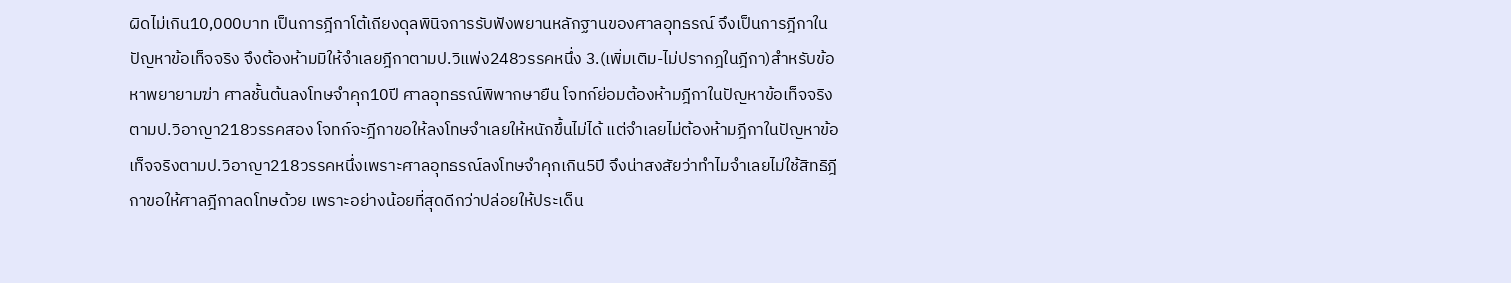ผิดไม่เกิน10,000บาท เป็นการฎีกาโต้เถียงดุลพินิจการรับฟังพยานหลักฐานของศาลอุทธรณ์ จึงเป็นการฎีกาในปัญหาข้อเท็จจริง จึงต้องห้ามมิให้จำเลยฎีกาตามป.วิแพ่ง248วรรคหนึ่ง 3.(เพิ่มเติม-ไม่ปรากฎในฎีกา)สำหรับข้อหาพยายามฆ่า ศาลชั้นต้นลงโทษจำคุก10ปี ศาลอุทธรณ์พิพากษายืน โจทก์ย่อมต้องห้ามฎีกาในปัญหาข้อเท็จจริงตามป.วิอาญา218วรรคสอง โจทก์จะฎีกาขอให้ลงโทษจำเลยให้หนักขึ้นไม่ได้ แต่จำเลยไม่ต้องห้ามฎีกาในปัญหาข้อเท็จจริงตามป.วิอาญา218วรรคหนึ่งเพราะศาลอุทธรณ์ลงโทษจำคุกเกิน5ปี จึงน่าสงสัยว่าทำไมจำเลยไม่ใช้สิทธิฎีกาขอให้ศาลฎีกาลดโทษด้วย เพราะอย่างน้อยที่สุดดีกว่าปล่อยให้ประเด็น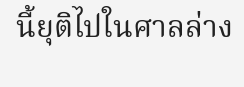นี้ยุติไปในศาลล่าง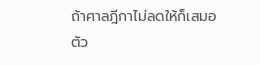ถ้าศาลฎีกาไม่ลดให้ก็เสมอตัว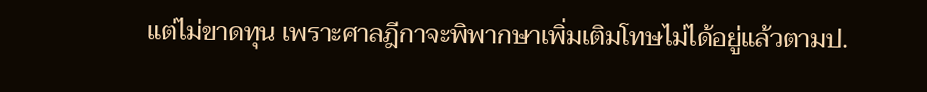แต่ไม่ขาดทุน เพราะศาลฎีกาจะพิพากษาเพิ่มเติมโทษไม่ได้อยู่แล้วตามป.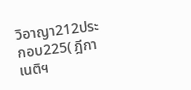วิอาญา212ประกอบ225( ฎีกาเนติฯ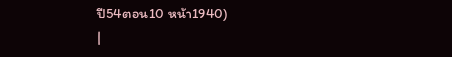ปี54ตอน10 หน้า1940)
|